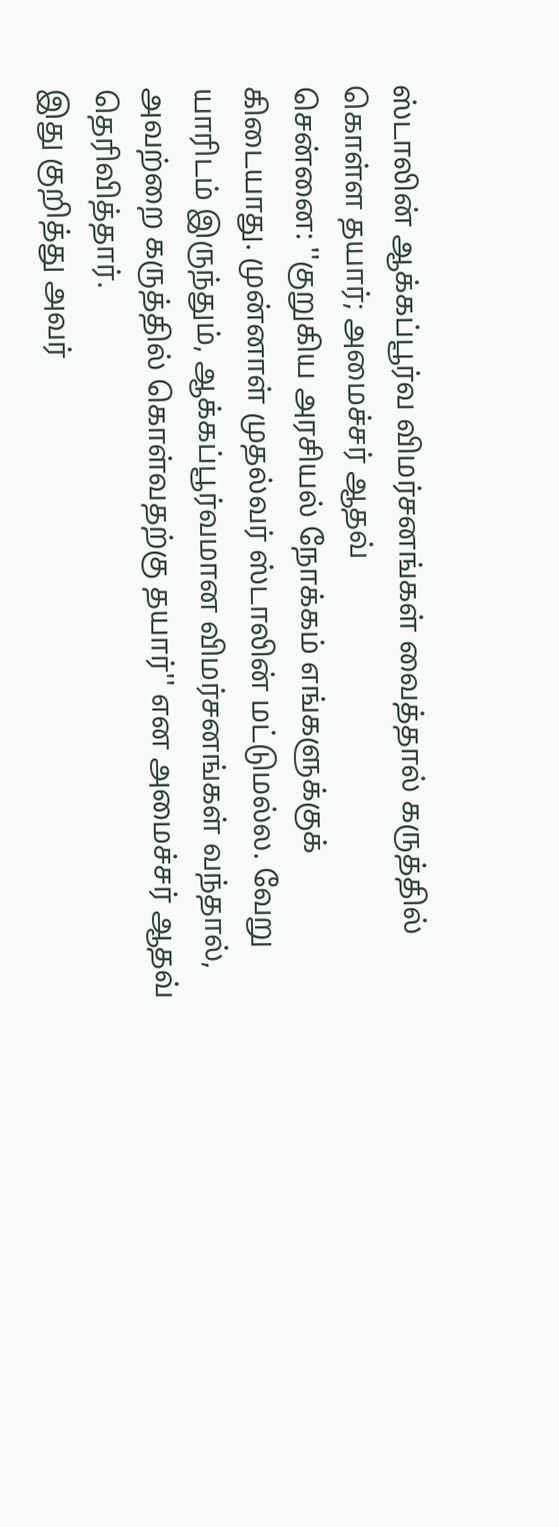ஸ்டாலின் ஆக்கப்பூர்வ விமர்சனங்கள் வைத்தால் கருத்தில் கொள்ள தயார்; அமைச்சர் ஆதவ்
சென்னை: ''குறுகிய அரசியல் நோக்கம் எங்களுக்குக் கிடையாது. முன்னாள் முதல்வர் ஸ்டாலின் மட்டுமல்ல. வேறு யாரிடம் இருந்தும், ஆக்கப்பூர்வமான விமர்சனங்கள் வந்தால், அவற்றை கருத்தில் கொள்வதற்கு தயார்'' என அமைச்சர் ஆதவ் தெரிவித்தார்.
இது குறித்து அவர்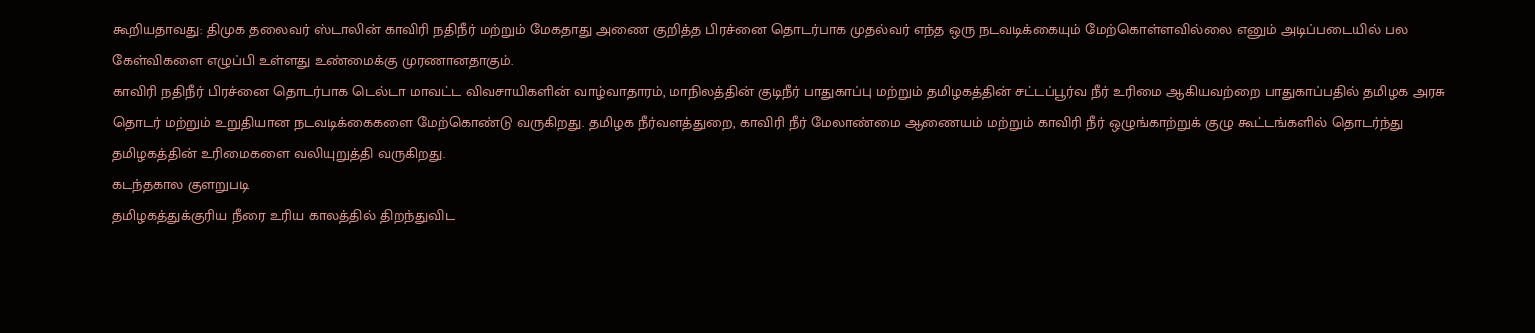கூறியதாவது: திமுக தலைவர் ஸ்டாலின் காவிரி நதிநீர் மற்றும் மேகதாது அணை குறித்த பிரச்னை தொடர்பாக முதல்வர் எந்த ஒரு நடவடிக்கையும் மேற்கொள்ளவில்லை எனும் அடிப்படையில் பல கேள்விகளை எழுப்பி உள்ளது உண்மைக்கு முரணானதாகும்.
காவிரி நதிநீர் பிரச்னை தொடர்பாக டெல்டா மாவட்ட விவசாயிகளின் வாழ்வாதாரம், மாநிலத்தின் குடிநீர் பாதுகாப்பு மற்றும் தமிழகத்தின் சட்டப்பூர்வ நீர் உரிமை ஆகியவற்றை பாதுகாப்பதில் தமிழக அரசு தொடர் மற்றும் உறுதியான நடவடிக்கைகளை மேற்கொண்டு வருகிறது. தமிழக நீர்வளத்துறை, காவிரி நீர் மேலாண்மை ஆணையம் மற்றும் காவிரி நீர் ஒழுங்காற்றுக் குழு கூட்டங்களில் தொடர்ந்து தமிழகத்தின் உரிமைகளை வலியுறுத்தி வருகிறது.
கடந்தகால குளறுபடி
தமிழகத்துக்குரிய நீரை உரிய காலத்தில் திறந்துவிட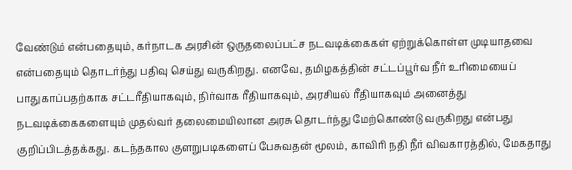வேண்டும் என்பதையும், கர்நாடக அரசின் ஒருதலைப்பட்ச நடவடிக்கைகள் ஏற்றுக்கொள்ள முடியாதவை என்பதையும் தொடர்ந்து பதிவு செய்து வருகிறது. எனவே, தமிழகத்தின் சட்டப்பூர்வ நீர் உரிமையைப் பாதுகாப்பதற்காக சட்டரீதியாகவும், நிர்வாக ரீதியாகவும், அரசியல் ரீதியாகவும் அனைத்து நடவடிக்கைகளையும் முதல்வர் தலைமையிலான அரசு தொடர்ந்து மேற்கொண்டு வருகிறது என்பது குறிப்பிடத்தக்கது. கடந்தகால குளறுபடிகளைப் பேசுவதன் மூலம், காவிரி நதி நீர் விவகாரத்தில், மேகதாது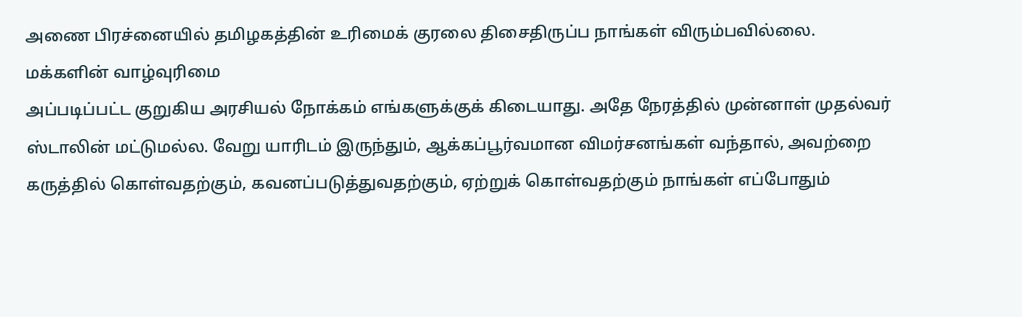அணை பிரச்னையில் தமிழகத்தின் உரிமைக் குரலை திசைதிருப்ப நாங்கள் விரும்பவில்லை.
மக்களின் வாழ்வுரிமை
அப்படிப்பட்ட குறுகிய அரசியல் நோக்கம் எங்களுக்குக் கிடையாது. அதே நேரத்தில் முன்னாள் முதல்வர் ஸ்டாலின் மட்டுமல்ல. வேறு யாரிடம் இருந்தும், ஆக்கப்பூர்வமான விமர்சனங்கள் வந்தால், அவற்றை கருத்தில் கொள்வதற்கும், கவனப்படுத்துவதற்கும், ஏற்றுக் கொள்வதற்கும் நாங்கள் எப்போதும்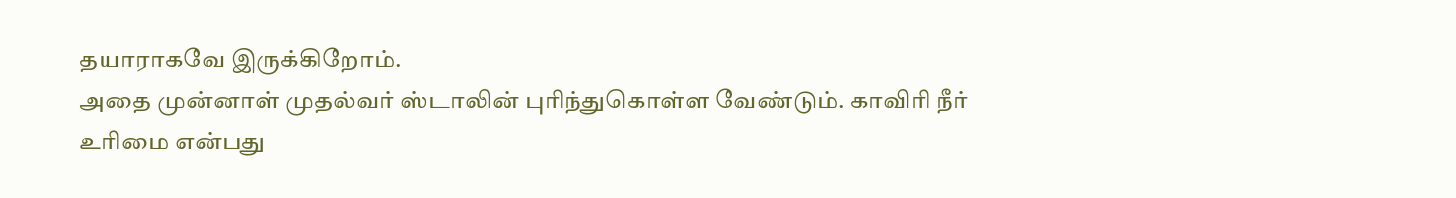தயாராகவே இருக்கிறோம்.
அதை முன்னாள் முதல்வர் ஸ்டாலின் புரிந்துகொள்ள வேண்டும். காவிரி நீர் உரிமை என்பது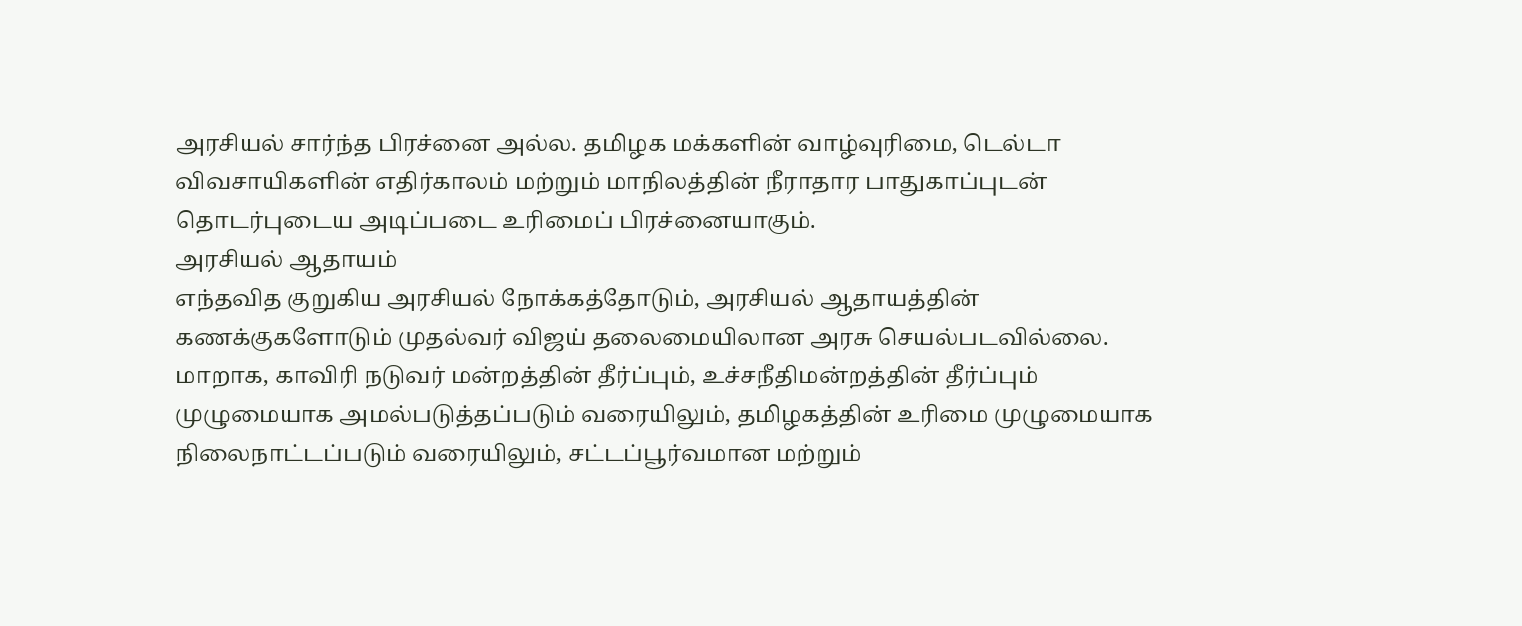அரசியல் சார்ந்த பிரச்னை அல்ல. தமிழக மக்களின் வாழ்வுரிமை, டெல்டா விவசாயிகளின் எதிர்காலம் மற்றும் மாநிலத்தின் நீராதார பாதுகாப்புடன் தொடர்புடைய அடிப்படை உரிமைப் பிரச்னையாகும்.
அரசியல் ஆதாயம்
எந்தவித குறுகிய அரசியல் நோக்கத்தோடும், அரசியல் ஆதாயத்தின் கணக்குகளோடும் முதல்வர் விஜய் தலைமையிலான அரசு செயல்படவில்லை. மாறாக, காவிரி நடுவர் மன்றத்தின் தீர்ப்பும், உச்சநீதிமன்றத்தின் தீர்ப்பும் முழுமையாக அமல்படுத்தப்படும் வரையிலும், தமிழகத்தின் உரிமை முழுமையாக நிலைநாட்டப்படும் வரையிலும், சட்டப்பூர்வமான மற்றும்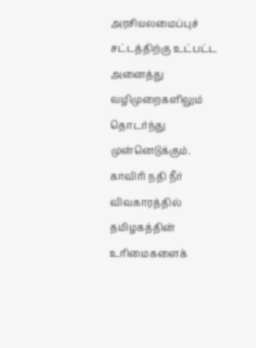அரசியலமைப்புச் சட்டத்திற்கு உட்பட்ட அனைத்து வழிமுறைகளிலும் தொடர்ந்து முன்னெடுக்கும். காவிரி நதி நீர் விவகாரத்தில் தமிழகத்தின் உரிமைகளைக்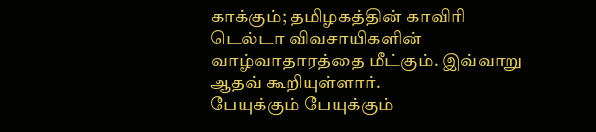காக்கும்; தமிழகத்தின் காவிரி டெல்டா விவசாயிகளின் வாழ்வாதாரத்தை மீட்கும். இவ்வாறு ஆதவ் கூறியுள்ளார்.
பேயுக்கும் பேயுக்கும்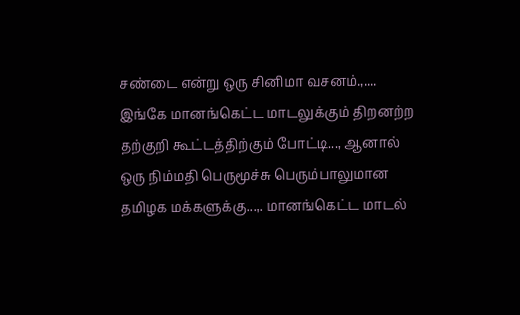சண்டை என்று ஒரு சினிமா வசனம்.,.... இங்கே மானங்கெட்ட மாடலுக்கும் திறனற்ற தற்குறி கூட்டத்திற்கும் போட்டி..., ஆனால் ஒரு நிம்மதி பெருமூச்சு பெரும்பாலுமான தமிழக மக்களுக்கு...,. மானங்கெட்ட மாடல்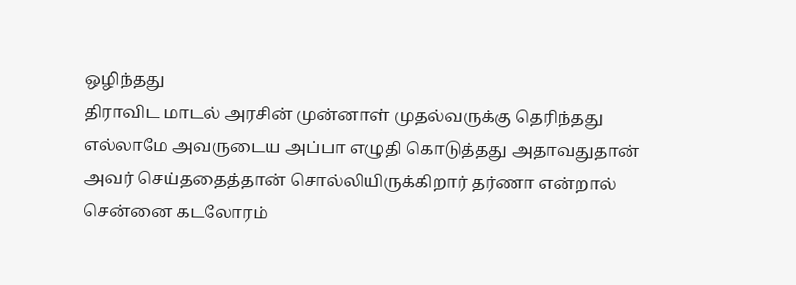ஒழிந்தது
திராவிட மாடல் அரசின் முன்னாள் முதல்வருக்கு தெரிந்தது எல்லாமே அவருடைய அப்பா எழுதி கொடுத்தது அதாவதுதான் அவர் செய்ததைத்தான் சொல்லியிருக்கிறார் தர்ணா என்றால் சென்னை கடலோரம்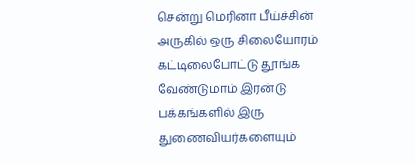சென்று மெரினா பீய்ச்சின் அருகில் ஒரு சிலையோரம் கட்டிலைபோட்டு தூங்க வேண்டுமாம் இரன்டு பக்கங்களில் இரு துணைவியர்களையும்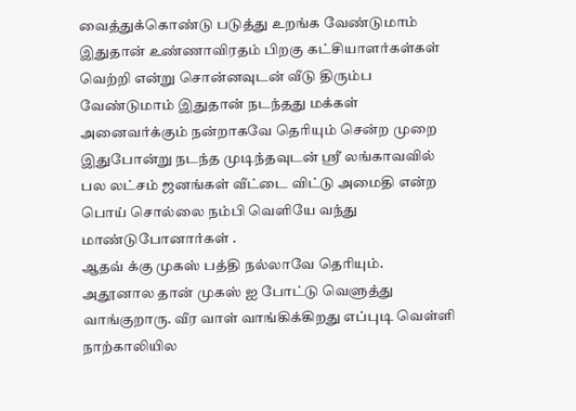வைத்துக்கொண்டு படுத்து உறங்க வேண்டுமாம் இதுதான் உண்ணாவிரதம் பிறகு கட்சியாளர்கள்கள் வெற்றி என்று சொன்னவுடன் வீடு திரும்ப வேண்டுமாம் இதுதான் நடந்தது மக்கள் அனைவர்க்கும் நன்றாகவே தெரியும் சென்ற முறை இதுபோன்று நடந்த முடிந்தவுடன் ஸ்ரீ லங்காவவில் பல லட்சம் ஜனங்கள் வீட்டை விட்டு அமைதி என்ற பொய் சொல்லை நம்பி வெளியே வந்து மாண்டுபோனார்கள் .
ஆதவ் க்கு முகஸ் பத்தி நல்லாவே தெரியும். அதூனால தான் முகஸ் ஐ போட்டு வெளுத்து வாங்குறாரு. வீர வாள் வாங்கிக்கிறது எப்புடி வெள்ளி நாற்காலியில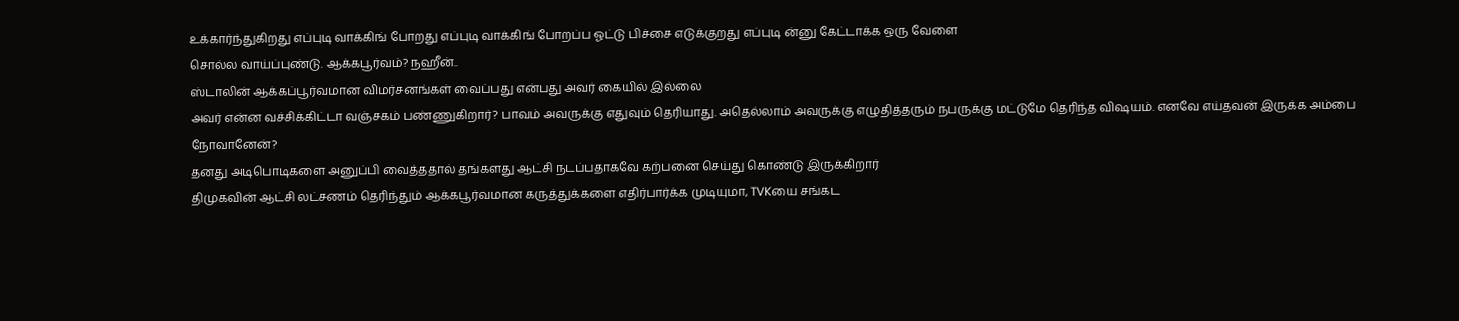உக்கார்ந்துகிறது எப்புடி வாக்கிங் போறது எப்புடி வாக்கிங் போறப்ப ஓட்டு பிச்சை எடுக்குறது எப்புடி ன்னு கேட்டாக்க ஒரு வேளை
சொல்ல வாய்ப்புண்டு. ஆக்கபூர்வம்? நஹீன்..
ஸ்டாலின் ஆக்கப்பூர்வமான விமர்சனங்கள் வைப்பது என்பது அவர் கையில் இல்லை
அவர் என்ன வச்சிக்கிட்டா வஞ்சகம் பண்ணுகிறார்? பாவம் அவருக்கு எதுவும் தெரியாது. அதெல்லாம் அவருக்கு எழுதித்தரும் நபருக்கு மட்டுமே தெரிந்த விஷயம். எனவே எய்தவன் இருக்க அம்பை நோவானேன்?
தனது அடிபொடிகளை அனுப்பி வைத்ததால் தங்களது ஆட்சி நடப்பதாகவே கற்பனை செய்து கொண்டு இருக்கிறார்
திமுகவின் ஆட்சி லட்சணம் தெரிந்தும் ஆக்கபூர்வமான கருத்துக்களை எதிர்பார்க்க முடியுமா, TVKயை சங்கட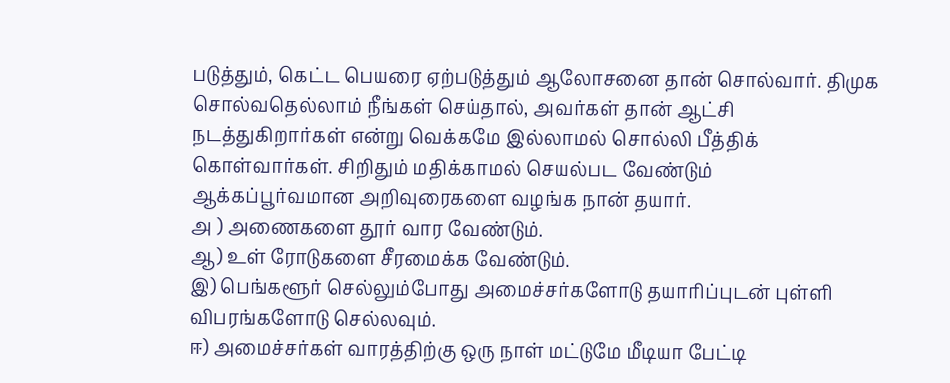படுத்தும், கெட்ட பெயரை ஏற்படுத்தும் ஆலோசனை தான் சொல்வார். திமுக சொல்வதெல்லாம் நீங்கள் செய்தால், அவர்கள் தான் ஆட்சி நடத்துகிறார்கள் என்று வெக்கமே இல்லாமல் சொல்லி பீத்திக் கொள்வார்கள். சிறிதும் மதிக்காமல் செயல்பட வேண்டும்
ஆக்கப்பூர்வமான அறிவுரைகளை வழங்க நான் தயார்.
அ ) அணைகளை தூர் வார வேண்டும்.
ஆ) உள் ரோடுகளை சீரமைக்க வேண்டும்.
இ) பெங்களூர் செல்லும்போது அமைச்சர்களோடு தயாரிப்புடன் புள்ளி விபரங்களோடு செல்லவும்.
ஈ) அமைச்சர்கள் வாரத்திற்கு ஒரு நாள் மட்டுமே மீடியா பேட்டி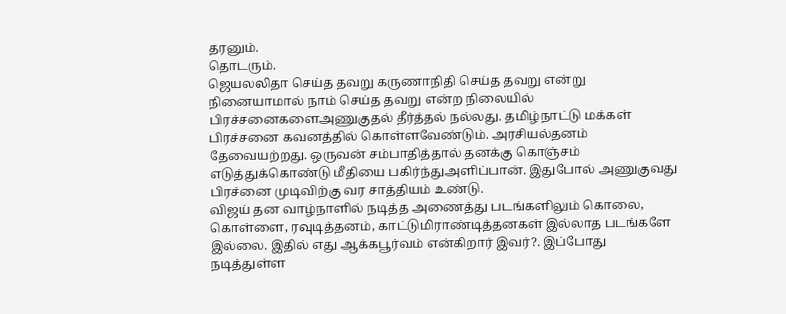தரனும்.
தொடரும்.
ஜெயலலிதா செய்த தவறு கருணாநிதி செய்த தவறு என்று நினையாமால் நாம் செய்த தவறு என்ற நிலையில் பிரச்சனைகளைஅணுகுதல் தீர்த்தல் நல்லது. தமிழ்நாட்டு மக்கள் பிரச்சனை கவனத்தில் கொள்ளவேண்டும். அரசியல்தனம் தேவையற்றது. ஒருவன் சம்பாதித்தால் தனக்கு கொஞ்சம் எடுத்துக்கொண்டு மீதியை பகிர்ந்துஅளிப்பான். இதுபோல் அணுகுவது பிரச்னை முடிவிற்கு வர சாத்தியம் உண்டு.
விஜய் தன வாழ்நாளில் நடித்த அணைத்து படங்களிலும் கொலை, கொள்ளை, ரவுடித்தனம், காட்டுமிராண்டித்தனகள் இல்லாத படங்களே இல்லை. இதில் எது ஆக்கபூர்வம் என்கிறார் இவர்?. இப்போது நடித்துள்ள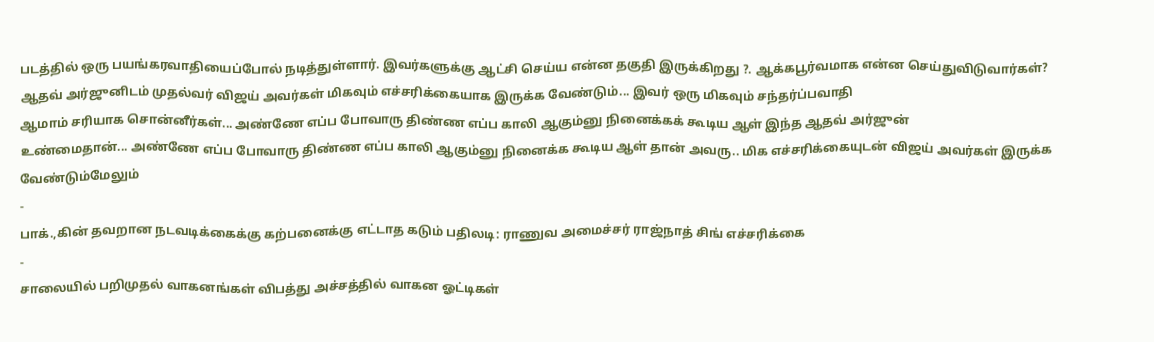படத்தில் ஒரு பயங்கரவாதியைப்போல் நடித்துள்ளார். இவர்களுக்கு ஆட்சி செய்ய என்ன தகுதி இருக்கிறது ?. ஆக்கபூர்வமாக என்ன செய்துவிடுவார்கள்?
ஆதவ் அர்ஜுனிடம் முதல்வர் விஜய் அவர்கள் மிகவும் எச்சரிக்கையாக இருக்க வேண்டும்... இவர் ஒரு மிகவும் சந்தர்ப்பவாதி
ஆமாம் சரியாக சொன்னீர்கள்... அண்ணே எப்ப போவாரு திண்ண எப்ப காலி ஆகும்னு நினைக்கக் கூடிய ஆள் இந்த ஆதவ் அர்ஜுன்
உண்மைதான்... அண்ணே எப்ப போவாரு திண்ண எப்ப காலி ஆகும்னு நினைக்க கூடிய ஆள் தான் அவரு.. மிக எச்சரிக்கையுடன் விஜய் அவர்கள் இருக்க வேண்டும்மேலும்
-
பாக்.,கின் தவறான நடவடிக்கைக்கு கற்பனைக்கு எட்டாத கடும் பதிலடி: ராணுவ அமைச்சர் ராஜ்நாத் சிங் எச்சரிக்கை
-
சாலையில் பறிமுதல் வாகனங்கள் விபத்து அச்சத்தில் வாகன ஓட்டிகள்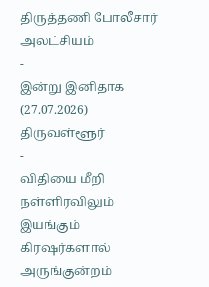திருத்தணி போலீசார் அலட்சியம்
-
இன்று இனிதாக (27.07.2026) திருவள்ளூர்
-
விதியை மீறி நள்ளிரவிலும் இயங்கும் கிரஷர்களால் அருங்குன்றம்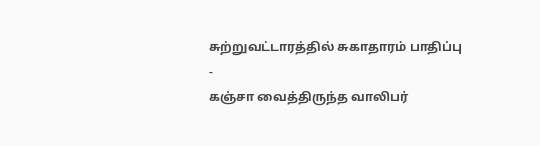சுற்றுவட்டாரத்தில் சுகாதாரம் பாதிப்பு
-
கஞ்சா வைத்திருந்த வாலிபர்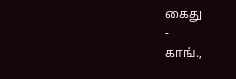கைது
-
காங்.,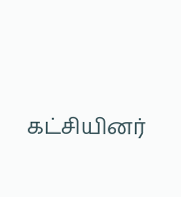கட்சியினர்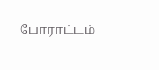போராட்டம்